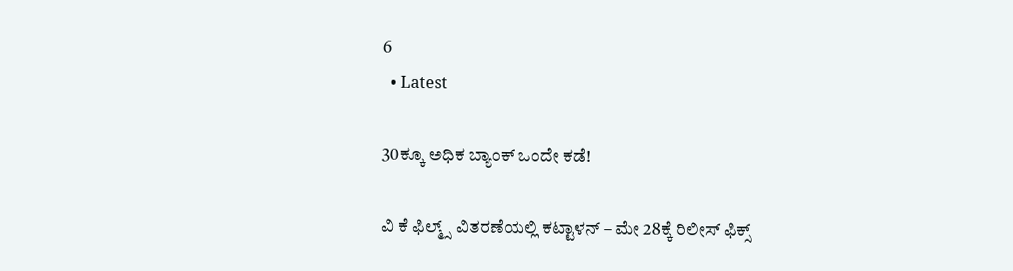6
  • Latest

30ಕ್ಕೂ ಅಧಿಕ ಬ್ಯಾಂಕ್ ಒಂದೇ ಕಡೆ!

ವಿ ಕೆ ಫಿಲ್ಮ್ಸ್ ವಿತರಣೆಯಲ್ಲಿ ಕಟ್ಟಾಳನ್ – ಮೇ 28ಕ್ಕೆ ರಿಲೀಸ್ ಫಿಕ್ಸ್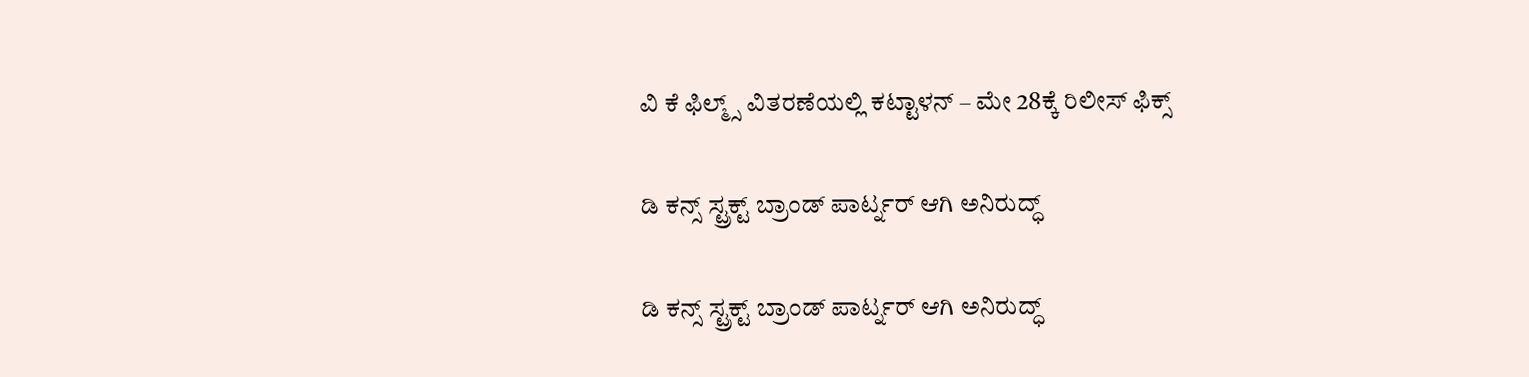ವಿ ಕೆ ಫಿಲ್ಮ್ಸ್ ವಿತರಣೆಯಲ್ಲಿ ಕಟ್ಟಾಳನ್ – ಮೇ 28ಕ್ಕೆ ರಿಲೀಸ್ ಫಿಕ್ಸ್

ಡಿ ಕನ್ಸ್ ಸ್ಟ್ರಕ್ಟ್ ಬ್ರಾಂಡ್ ಪಾರ್ಟ್ನರ್ ಆಗಿ ಅನಿರುದ್ಧ್

ಡಿ ಕನ್ಸ್ ಸ್ಟ್ರಕ್ಟ್ ಬ್ರಾಂಡ್ ಪಾರ್ಟ್ನರ್ ಆಗಿ ಅನಿರುದ್ಧ್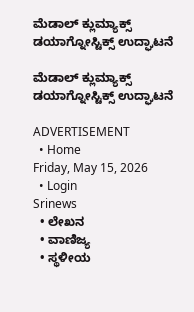ಮೆಡಾಲ್ ಕ್ಲುಮ್ಯಾಕ್ಸ್ ಡಯಾಗ್ನೋಸ್ಟಿಕ್ಸ್‌ ಉದ್ಘಾಟನೆ

ಮೆಡಾಲ್ ಕ್ಲುಮ್ಯಾಕ್ಸ್ ಡಯಾಗ್ನೋಸ್ಟಿಕ್ಸ್‌ ಉದ್ಘಾಟನೆ

ADVERTISEMENT
  • Home
Friday, May 15, 2026
  • Login
Srinews
  • ಲೇಖನ
  • ವಾಣಿಜ್ಯ
  • ಸ್ಥಳೀಯ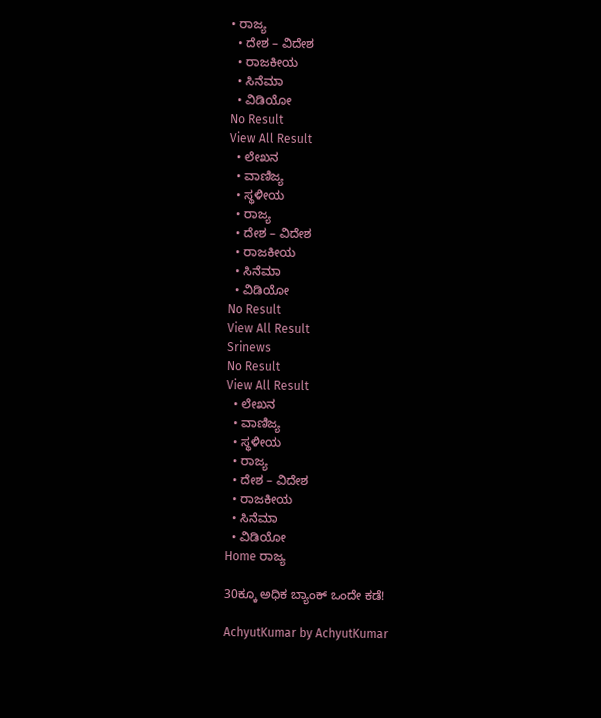• ರಾಜ್ಯ
  • ದೇಶ – ವಿದೇಶ
  • ರಾಜಕೀಯ
  • ಸಿನೆಮಾ
  • ವಿಡಿಯೋ
No Result
View All Result
  • ಲೇಖನ
  • ವಾಣಿಜ್ಯ
  • ಸ್ಥಳೀಯ
  • ರಾಜ್ಯ
  • ದೇಶ – ವಿದೇಶ
  • ರಾಜಕೀಯ
  • ಸಿನೆಮಾ
  • ವಿಡಿಯೋ
No Result
View All Result
Srinews
No Result
View All Result
  • ಲೇಖನ
  • ವಾಣಿಜ್ಯ
  • ಸ್ಥಳೀಯ
  • ರಾಜ್ಯ
  • ದೇಶ – ವಿದೇಶ
  • ರಾಜಕೀಯ
  • ಸಿನೆಮಾ
  • ವಿಡಿಯೋ
Home ರಾಜ್ಯ

30ಕ್ಕೂ ಅಧಿಕ ಬ್ಯಾಂಕ್ ಒಂದೇ ಕಡೆ!

AchyutKumar by AchyutKumar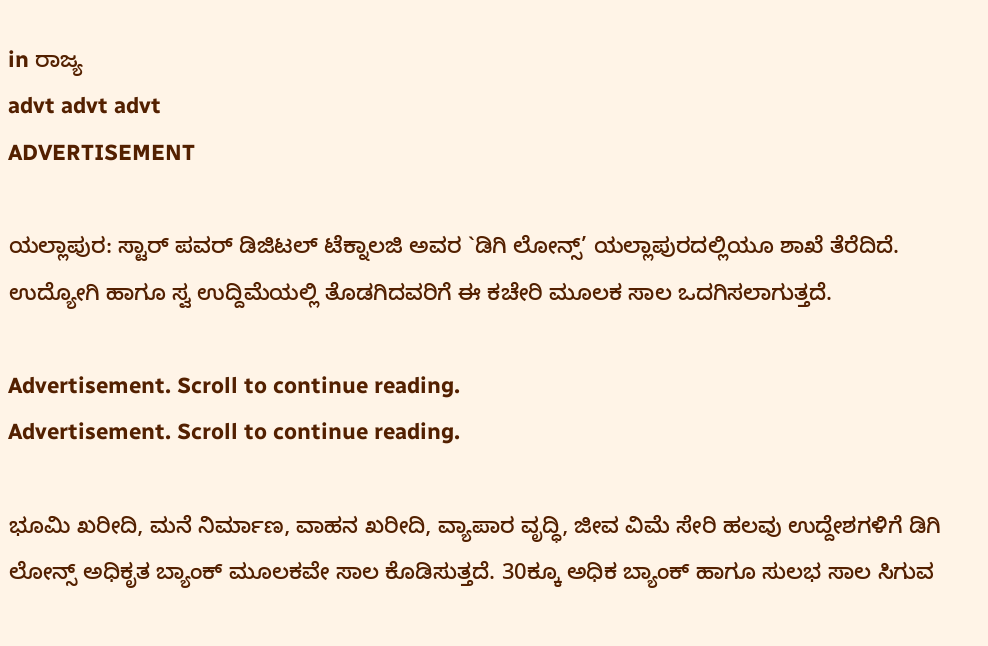in ರಾಜ್ಯ
advt advt advt
ADVERTISEMENT

ಯಲ್ಲಾಪುರ: ಸ್ಟಾರ್ ಪವರ್ ಡಿಜಿಟಲ್ ಟೆಕ್ನಾಲಜಿ ಅವರ `ಡಿಗಿ ಲೋನ್ಸ್’ ಯಲ್ಲಾಪುರದಲ್ಲಿಯೂ ಶಾಖೆ ತೆರೆದಿದೆ. ಉದ್ಯೋಗಿ ಹಾಗೂ ಸ್ವ ಉದ್ದಿಮೆಯಲ್ಲಿ ತೊಡಗಿದವರಿಗೆ ಈ ಕಚೇರಿ ಮೂಲಕ ಸಾಲ ಒದಗಿಸಲಾಗುತ್ತದೆ.

Advertisement. Scroll to continue reading.
Advertisement. Scroll to continue reading.

ಭೂಮಿ ಖರೀದಿ, ಮನೆ ನಿರ್ಮಾಣ, ವಾಹನ ಖರೀದಿ, ವ್ಯಾಪಾರ ವೃದ್ಧಿ, ಜೀವ ವಿಮೆ ಸೇರಿ ಹಲವು ಉದ್ದೇಶಗಳಿಗೆ ಡಿಗಿ ಲೋನ್ಸ್ ಅಧಿಕೃತ ಬ್ಯಾಂಕ್ ಮೂಲಕವೇ ಸಾಲ ಕೊಡಿಸುತ್ತದೆ. 30ಕ್ಕೂ ಅಧಿಕ ಬ್ಯಾಂಕ್ ಹಾಗೂ ಸುಲಭ ಸಾಲ ಸಿಗುವ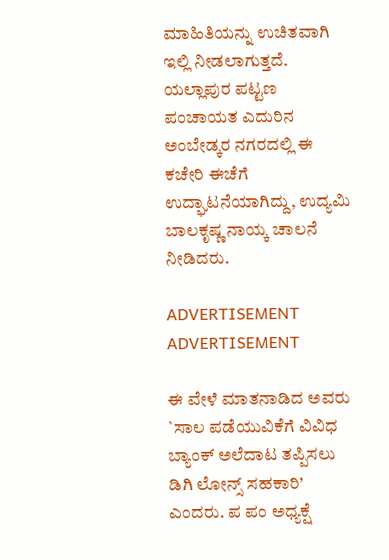ಮಾಹಿತಿಯನ್ನು ಉಚಿತವಾಗಿ ಇಲ್ಲಿ ನೀಡಲಾಗುತ್ತದೆ. ಯಲ್ಲಾಪುರ ಪಟ್ಟಣ ಪಂಚಾಯತ ಎದುರಿನ ಅಂಬೇಡ್ಕರ ನಗರದಲ್ಲಿ ಈ ಕಚೇರಿ ಈಚೆಗೆ ಉದ್ಘಾಟನೆಯಾಗಿದ್ದು, ಉದ್ಯಮಿ ಬಾಲಕೃಷ್ಣ ನಾಯ್ಕ ಚಾಲನೆ ನೀಡಿದರು.

ADVERTISEMENT
ADVERTISEMENT

ಈ ವೇಳೆ ಮಾತನಾಡಿದ ಅವರು `ಸಾಲ ಪಡೆಯುವಿಕೆಗೆ ವಿವಿಧ ಬ್ಯಾಂಕ್ ಅಲೆದಾಟ ತಪ್ಪಿಸಲು ಡಿಗಿ ಲೋನ್ಸ್ ಸಹಕಾರಿ’ ಎಂದರು. ಪ ಪಂ ಅಧ್ಯಕ್ಷೆ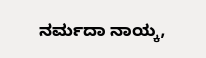ನರ್ಮದಾ ನಾಯ್ಕ,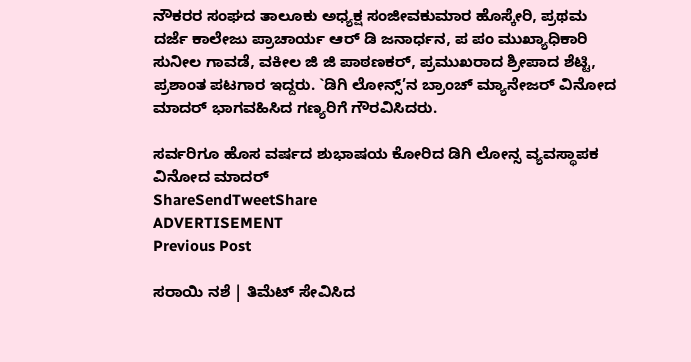ನೌಕರರ ಸಂಘದ ತಾಲೂಕು ಅಧ್ಯಕ್ಷ ಸಂಜೀವಕುಮಾರ ಹೊಸ್ಕೇರಿ, ಪ್ರಥಮ ದರ್ಜೆ ಕಾಲೇಜು ಪ್ರಾಚಾರ್ಯ ಆರ್ ಡಿ ಜನಾರ್ಧನ, ಪ ಪಂ ಮುಖ್ಯಾಧಿಕಾರಿ ಸುನೀಲ ಗಾವಡೆ, ವಕೀಲ ಜಿ ಜಿ ಪಾಠಣಕರ್, ಪ್ರಮುಖರಾದ ಶ್ರೀಪಾದ ಶೆಟ್ಟಿ, ಪ್ರಶಾಂತ ಪಟಗಾರ ಇದ್ದರು. `ಡಿಗಿ ಲೋನ್ಸ್’ನ ಬ್ರಾಂಚ್ ಮ್ಯಾನೇಜರ್ ವಿನೋದ ಮಾದರ್ ಭಾಗವಹಿಸಿದ ಗಣ್ಯರಿಗೆ ಗೌರವಿಸಿದರು.

ಸರ್ವರಿಗೂ ಹೊಸ ವರ್ಷದ ಶುಭಾಷಯ ಕೋರಿದ ಡಿಗಿ ಲೋನ್ಸ ವ್ಯವಸ್ಥಾಪಕ ವಿನೋದ ಮಾದರ್
ShareSendTweetShare
ADVERTISEMENT
Previous Post

ಸರಾಯಿ ನಶೆ | ತಿಮೆಟ್ ಸೇವಿಸಿದ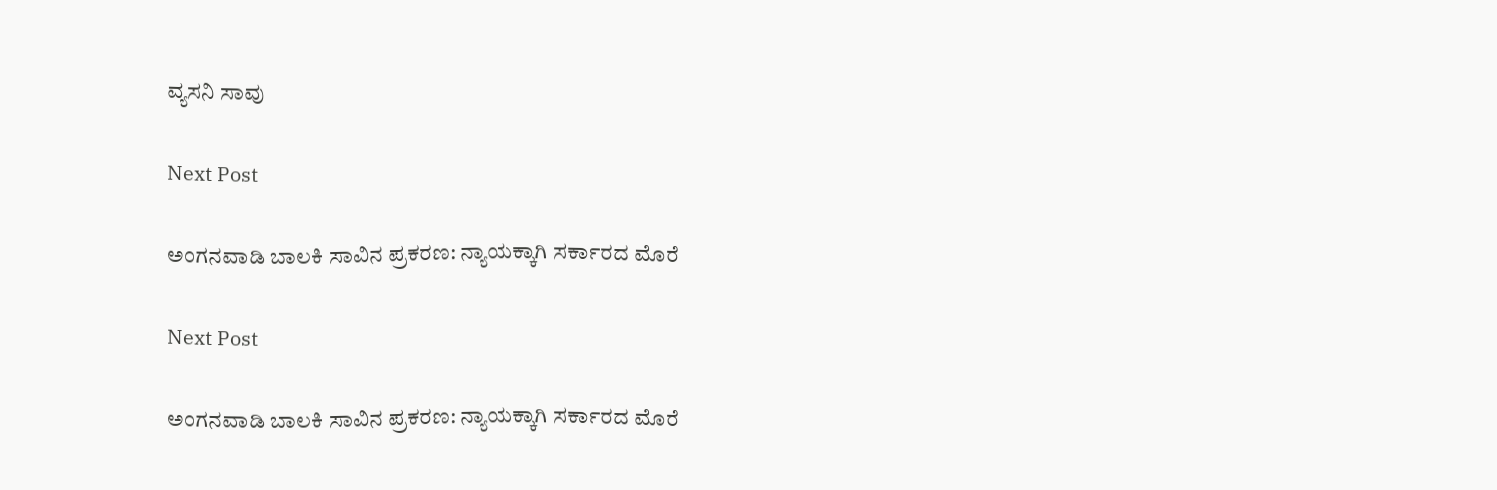ವ್ಯಸನಿ ಸಾವು

Next Post

ಅಂಗನವಾಡಿ ಬಾಲಕಿ ಸಾವಿನ ಪ್ರಕರಣ: ನ್ಯಾಯಕ್ಕಾಗಿ ಸರ್ಕಾರದ ಮೊರೆ

Next Post

ಅಂಗನವಾಡಿ ಬಾಲಕಿ ಸಾವಿನ ಪ್ರಕರಣ: ನ್ಯಾಯಕ್ಕಾಗಿ ಸರ್ಕಾರದ ಮೊರೆ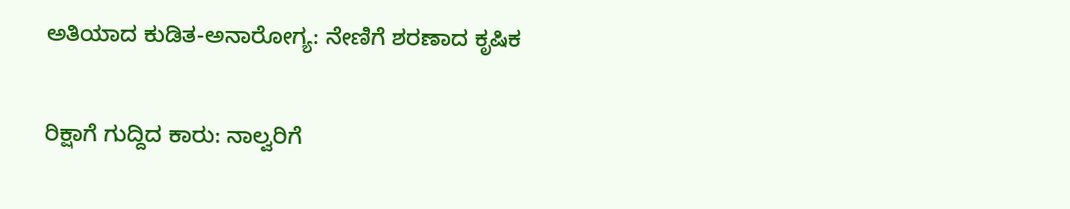ಅತಿಯಾದ ಕುಡಿತ-ಅನಾರೋಗ್ಯ: ನೇಣಿಗೆ ಶರಣಾದ ಕೃಷಿಕ

ರಿಕ್ಷಾಗೆ ಗುದ್ದಿದ ಕಾರು: ನಾಲ್ವರಿಗೆ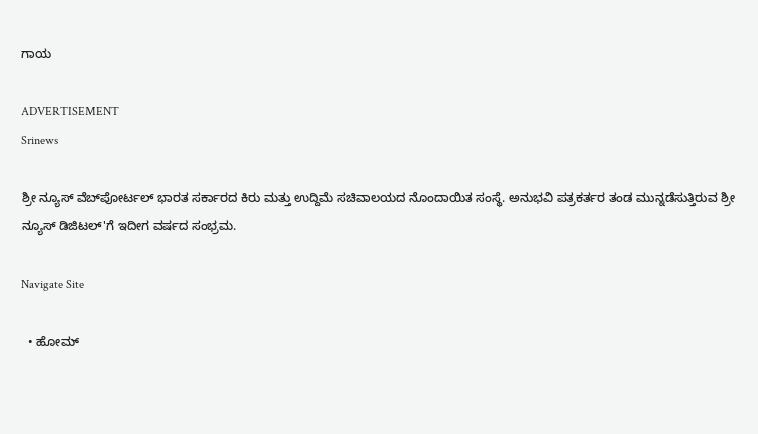ಗಾಯ

ADVERTISEMENT
Srinews

ಶ್ರೀ ನ್ಯೂಸ್ ವೆಬ್‌ಪೋರ್ಟಲ್ ಭಾರತ ಸರ್ಕಾರದ ಕಿರು ಮತ್ತು ಉದ್ದಿಮೆ ಸಚಿವಾಲಯದ ನೊಂದಾಯಿತ ಸಂಸ್ಥೆ. ಅನುಭವಿ ಪತ್ರಕರ್ತರ ತಂಡ ಮುನ್ನಡೆಸುತ್ತಿರುವ ಶ್ರೀ ನ್ಯೂಸ್ ಡಿಜಿಟಲ್'ಗೆ ಇದೀಗ ವರ್ಷದ ಸಂಭ್ರಮ.

Navigate Site

  • ಹೋಮ್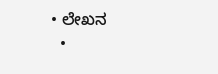• ಲೇಖನ
  •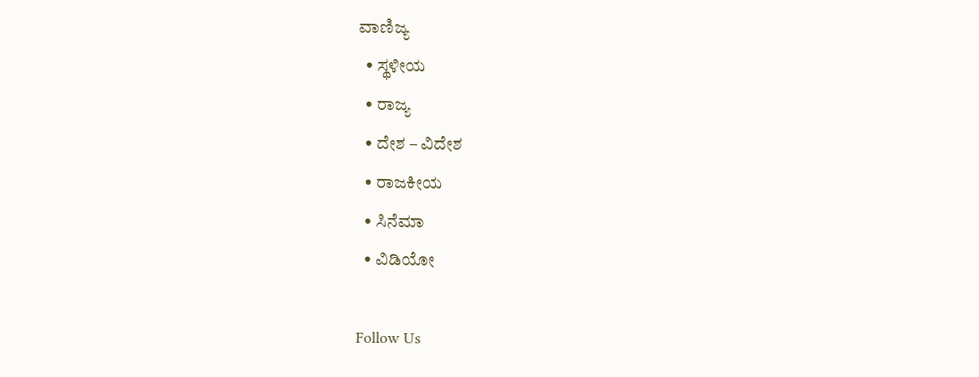ವಾಣಿಜ್ಯ
  • ಸ್ಥಳೀಯ
  • ರಾಜ್ಯ
  • ದೇಶ – ವಿದೇಶ
  • ರಾಜಕೀಯ
  • ಸಿನೆಮಾ
  • ವಿಡಿಯೋ

Follow Us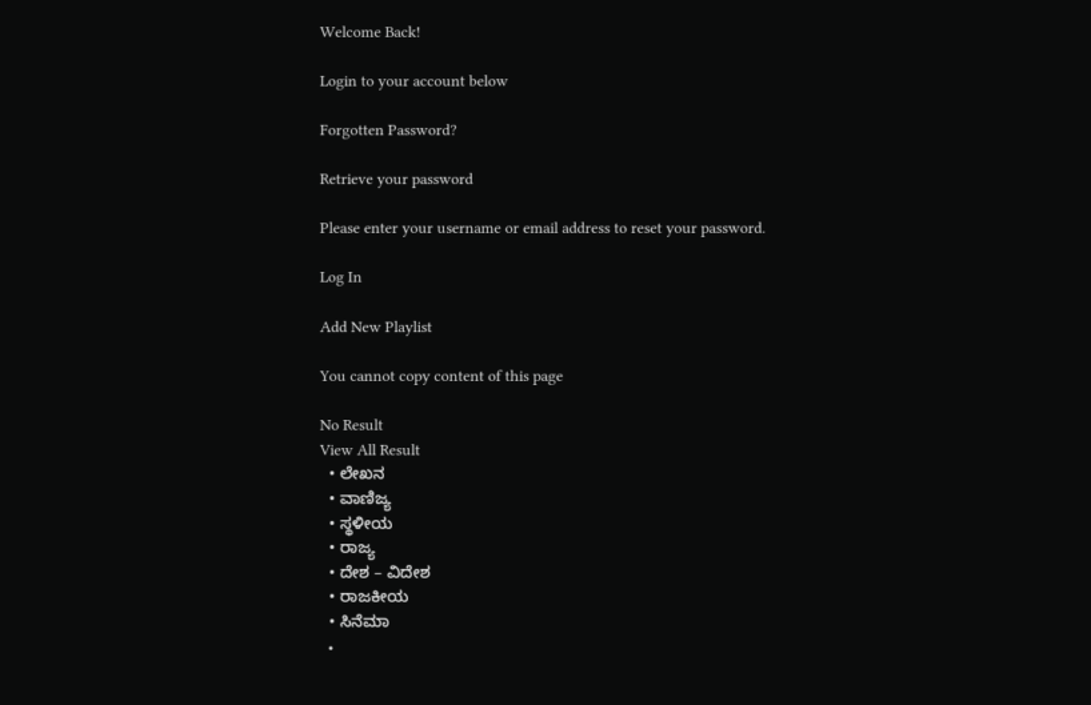Welcome Back!

Login to your account below

Forgotten Password?

Retrieve your password

Please enter your username or email address to reset your password.

Log In

Add New Playlist

You cannot copy content of this page

No Result
View All Result
  • ಲೇಖನ
  • ವಾಣಿಜ್ಯ
  • ಸ್ಥಳೀಯ
  • ರಾಜ್ಯ
  • ದೇಶ – ವಿದೇಶ
  • ರಾಜಕೀಯ
  • ಸಿನೆಮಾ
  •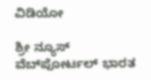ವಿಡಿಯೋ

ಶ್ರೀ ನ್ಯೂಸ್ ವೆಬ್‌ಪೋರ್ಟಲ್ ಭಾರತ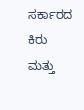ಸರ್ಕಾರದ ಕಿರು ಮತ್ತು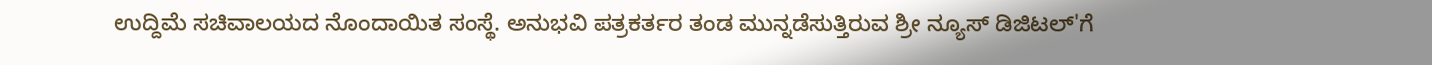ಉದ್ದಿಮೆ ಸಚಿವಾಲಯದ ನೊಂದಾಯಿತ ಸಂಸ್ಥೆ. ಅನುಭವಿ ಪತ್ರಕರ್ತರ ತಂಡ ಮುನ್ನಡೆಸುತ್ತಿರುವ ಶ್ರೀ ನ್ಯೂಸ್ ಡಿಜಿಟಲ್'ಗೆ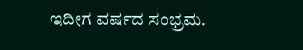ಇದೀಗ ವರ್ಷದ ಸಂಭ್ರಮ.